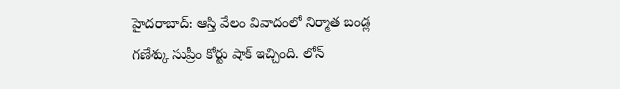హైదరాబాద్: ఆస్తి వేలం వివాదంలో నిర్మాత బండ్ల గణేశ్కు సుప్రీం కోర్టు షాక్ ఇచ్చింది. లోన్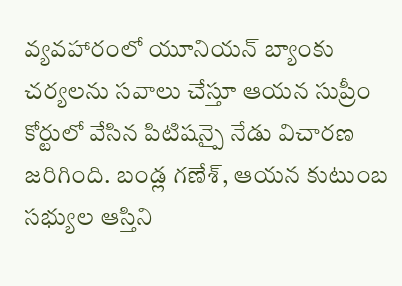వ్యవహారంలో యూనియన్ బ్యాంకు చర్యలను సవాలు చేస్తూ ఆయన సుప్రీం కోర్టులో వేసిన పిటిషన్పై నేడు విచారణ జరిగింది. బండ్ల గణేశ్, ఆయన కుటుంబ సభ్యుల ఆస్తిని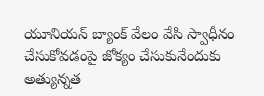యూనియన్ బ్యాంక్ వేలం వేసి స్వాధీనం చేసుకోవడంపై జోక్యం చేసుకునేందుకు అత్యున్నత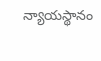న్యాయస్థానం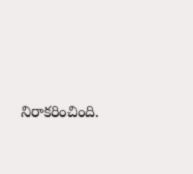నిరాకరించింది.